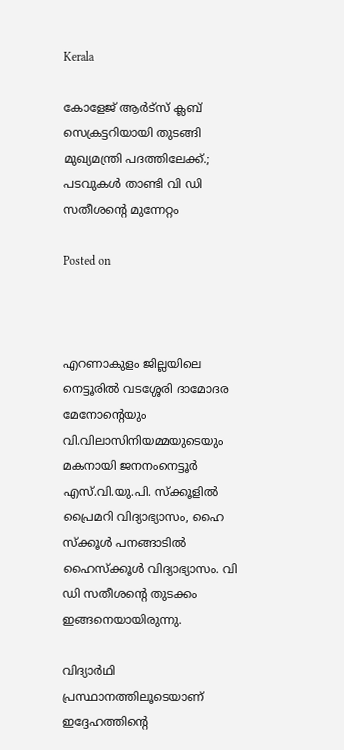Kerala

കോളേജ് ആർട്സ് ക്ലബ് സെക്രട്ടറിയായി തുടങ്ങി മുഖ്യമന്ത്രി പദത്തിലേക്ക്.; പടവുകൾ താണ്ടി വി ഡി സതീശൻ്റെ മുന്നേറ്റം

Posted on



എറണാകുളം ജില്ലയിലെ നെട്ടൂരിൽ വടശ്ശേരി ദാമോദര മേനോന്റെയും വി.വിലാസിനിയമ്മയുടെയും മകനായി ജനനംനെട്ടൂർ എസ്.വി.യു.പി. സ്ക്കൂളിൽ പ്രൈമറി വിദ്യാഭ്യാസം, ഹൈ സ്ക്കൂൾ പനങ്ങാടിൽ ഹൈസ്ക്കൂൾ വിദ്യാഭ്യാസം. വി ഡി സതീശൻ്റെ തുടക്കം ഇങ്ങനെയായിരുന്നു.

വിദ്യാർഥി പ്രസ്ഥാനത്തിലൂടെയാണ് ഇദ്ദേഹത്തിന്റെ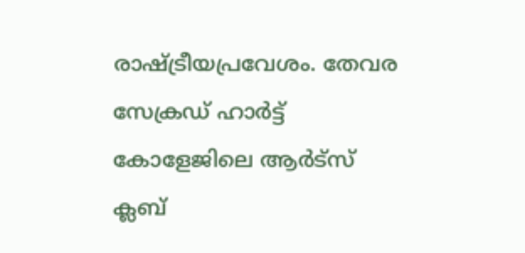രാഷ്ട്രീയപ്രവേശം. തേവര സേക്രഡ് ഹാർട്ട് കോളേജിലെ ആർട്സ് ക്ലബ്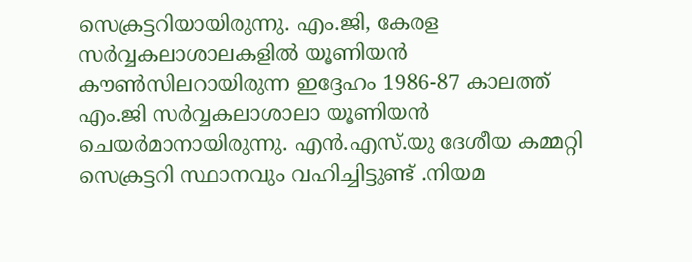സെക്രട്ടറിയായിരുന്നു. എം.ജി, കേരള സർവ്വകലാശാലകളിൽ യൂണിയൻ കൗൺസിലറായിരുന്ന ഇദ്ദേഹം 1986-87 കാലത്ത് എം.ജി സർവ്വകലാശാലാ യൂണിയൻ ചെയർമാനായിരുന്നു. എൻ.എസ്.യു ദേശീയ കമ്മറ്റി സെക്രട്ടറി സ്ഥാനവും വഹിച്ചിട്ടുണ്ട് .നിയമ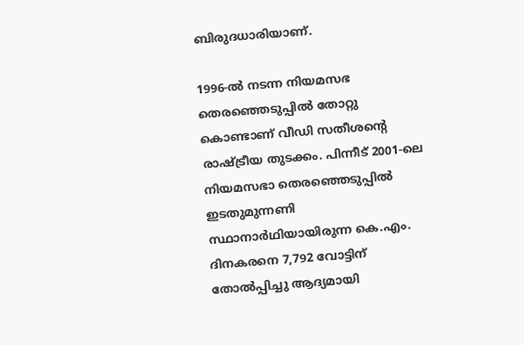ബിരുദധാരിയാണ്.

1996-ൽ നടന്ന നിയമസഭ തെരഞ്ഞെടുപ്പിൽ തോറ്റു കൊണ്ടാണ് വീഡി സതീശന്റെ രാഷ്ട്രീയ തുടക്കം. പിന്നീട് 2001-ലെ നിയമസഭാ തെരഞ്ഞെടുപ്പിൽ ഇടതുമുന്നണി സ്ഥാനാർഥിയായിരുന്ന കെ.എം. ദിനകരനെ 7,792 വോട്ടിന് തോൽപ്പിച്ചു ആദ്യമായി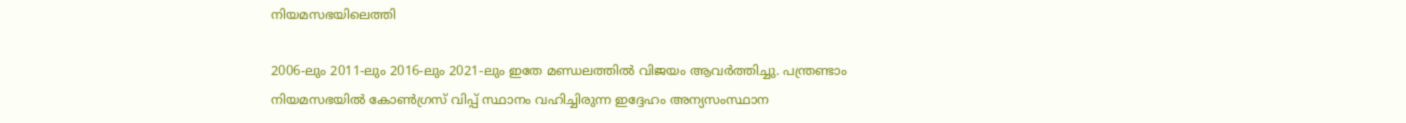നിയമസഭയിലെത്തി

2006-ലും 2011-ലും 2016-ലും 2021-ലും ഇതേ മണ്ഡലത്തിൽ വിജയം ആവർത്തിച്ചു. പന്ത്രണ്ടാം നിയമസഭയിൽ കോൺഗ്രസ് വിപ്പ് സ്ഥാനം വഹിച്ചിരുന്ന ഇദ്ദേഹം അന്യസംസ്ഥാന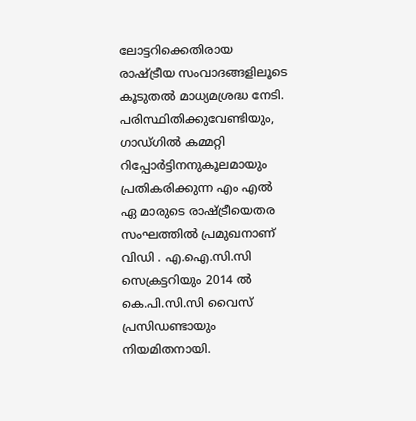ലോട്ടറിക്കെതിരായ രാഷ്ട്രീയ സംവാദങ്ങളിലൂടെ കൂടുതൽ മാധ്യമശ്രദ്ധ നേടി. പരിസ്ഥിതിക്കുവേണ്ടിയും, ഗാഡ്ഗിൽ കമ്മറ്റി റിപ്പോർട്ടിനനുകൂലമായും പ്രതികരിക്കുന്ന എം എൽ ഏ മാരുടെ രാഷ്ട്രീയെതര സംഘത്തിൽ പ്രമുഖനാണ് വിഡി . എ.ഐ.സി.സി സെക്രട്ടറിയും 2014 ൽ കെ.പി.സി.സി വൈസ് പ്രസിഡണ്ടായും നിയമിതനായി.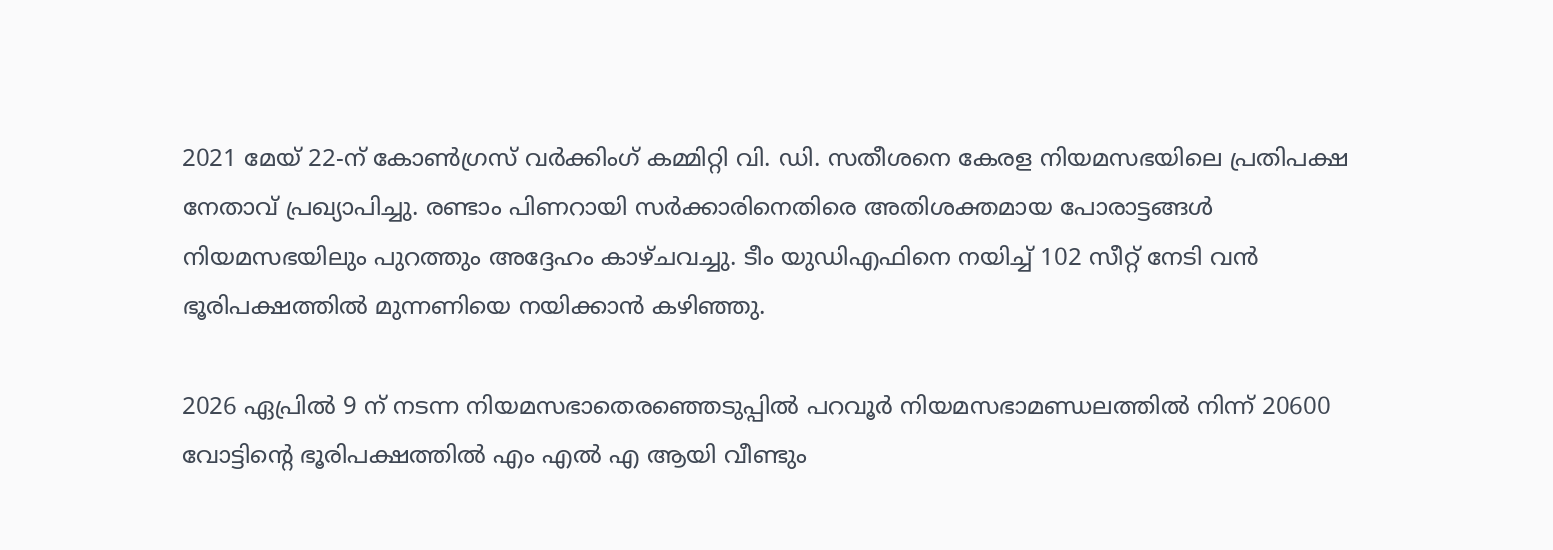2021 മേയ് 22-ന് കോൺഗ്രസ് വർക്കിംഗ് കമ്മിറ്റി വി. ഡി. സതീശനെ കേരള നിയമസഭയിലെ പ്രതിപക്ഷ നേതാവ് പ്രഖ്യാപിച്ചു. രണ്ടാം പിണറായി സർക്കാരിനെതിരെ അതിശക്തമായ പോരാട്ടങ്ങൾ നിയമസഭയിലും പുറത്തും അദ്ദേഹം കാഴ്ചവച്ചു. ടീം യുഡിഎഫിനെ നയിച്ച് 102 സീറ്റ് നേടി വൻ ഭൂരിപക്ഷത്തിൽ മുന്നണിയെ നയിക്കാൻ കഴിഞ്ഞു.

2026 ഏപ്രിൽ 9 ന് നടന്ന നിയമസഭാതെരഞ്ഞെടുപ്പിൽ പറവൂർ നിയമസഭാമണ്ഡലത്തിൽ നിന്ന് 20600 വോട്ടിന്റെ ഭൂരിപക്ഷത്തിൽ എം എൽ എ ആയി വീണ്ടും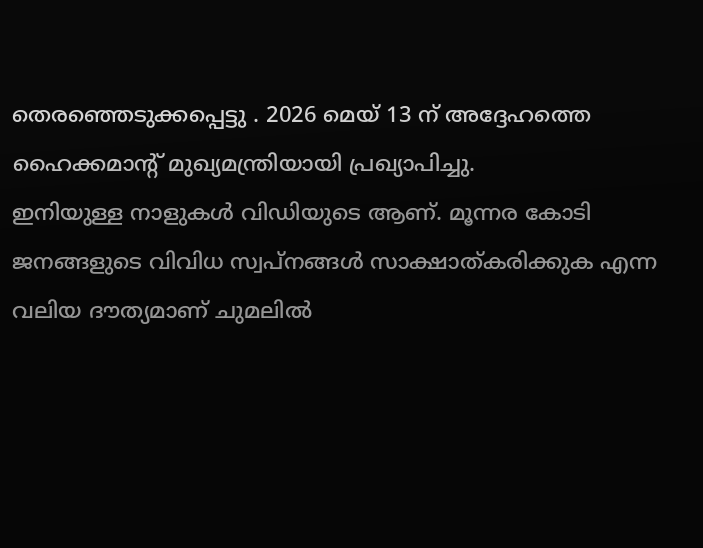തെരഞ്ഞെടുക്കപ്പെട്ടു . 2026 മെയ് 13 ന് അദ്ദേഹത്തെ ഹൈക്കമാൻ്റ് മുഖ്യമന്ത്രിയായി പ്രഖ്യാപിച്ചു.
ഇനിയുള്ള നാളുകൾ വിഡിയുടെ ആണ്. മൂന്നര കോടി ജനങ്ങളുടെ വിവിധ സ്വപ്നങ്ങൾ സാക്ഷാത്കരിക്കുക എന്ന വലിയ ദൗത്യമാണ് ചുമലിൽ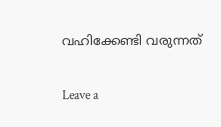വഹിക്കേണ്ടി വരുന്നത്

Leave a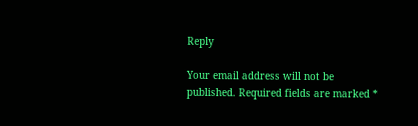Reply

Your email address will not be published. Required fields are marked *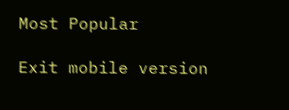Most Popular

Exit mobile version